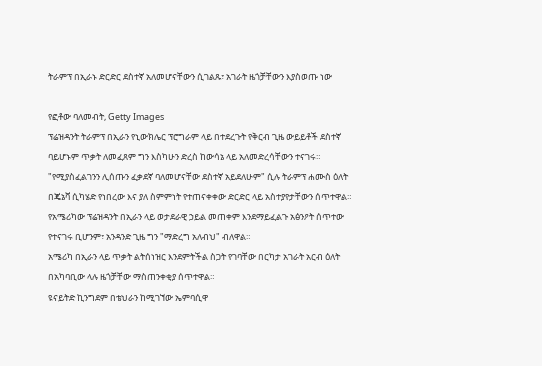ትራምፕ በኢራኑ ድርድር ደስተኛ አለመሆናቸውን ሲገልጹ፣ አገራት ዜጎቻቸውን እያስወጡ ነው

የፎቶው ባለመብት, Getty Images
ፕሬዝዳንት ትራምፕ በኢራን የኒውክሌር ፕሮግራም ላይ በተደረጉት የቅርብ ጊዜ ውይይቶች ደስተኛ ባይሆኑም ጥቃት ለመፈጸም ግን እስካሁን ድረስ ከውሳኔ ላይ አለመድረሳቸውን ተናገሩ።
"የሚያስፈልገንን ሊሰጡን ፈቃደኛ ባለመሆናቸው ደስተኛ አይደለሁም" ሲሉ ትራምፕ ሐሙስ ዕለት በጄኔቫ ሲካሄድ የነበረው እና ያለ ስምምነት የተጠናቀቀው ድርድር ላይ አስተያየታቸውን ሰጥተዋል።
የአሜሪካው ፕሬዝዳንት በኢራን ላይ ወታደራዊ ኃይል መጠቀም እንደማይፈልጉ አፅንዖት ሰጥተው የተናገሩ ቢሆንም፣ አንዳንድ ጊዜ ግን "ማድረግ አለብህ" ብለዋል።
አሜሪካ በኢራን ላይ ጥቃት ልትሰነዝር እንደምትችል ስጋት የገባቸው በርካታ አገራት አርብ ዕለት በአካባቢው ላሉ ዜጎቻቸው ማስጠንቀቂያ ሰጥተዋል።
ዩናይትድ ኪንግደም በቴህራን ከሚገኘው ኤምባሲዋ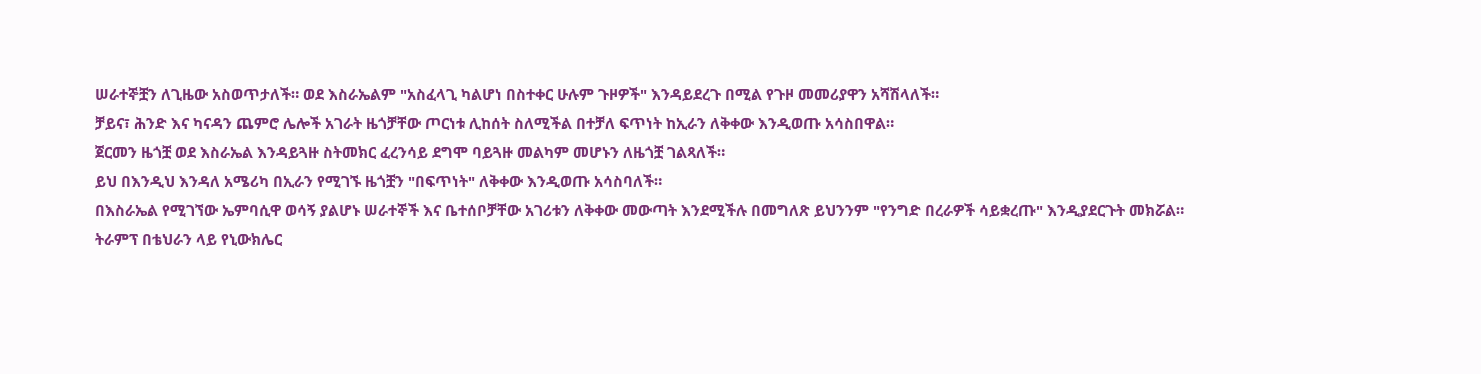ሠራተኞቿን ለጊዜው አስወጥታለች። ወደ እስራኤልም "አስፈላጊ ካልሆነ በስተቀር ሁሉም ጉዞዎች" እንዳይደረጉ በሚል የጉዞ መመሪያዋን አሻሽላለች።
ቻይና፣ ሕንድ እና ካናዳን ጨምሮ ሌሎች አገራት ዜጎቻቸው ጦርነቱ ሊከሰት ስለሚችል በተቻለ ፍጥነት ከኢራን ለቅቀው እንዲወጡ አሳስበዋል።
ጀርመን ዜጎቿ ወደ እስራኤል እንዳይጓዙ ስትመክር ፈረንሳይ ደግሞ ባይጓዙ መልካም መሆኑን ለዜጎቿ ገልጻለች።
ይህ በእንዲህ እንዳለ አሜሪካ በኢራን የሚገኙ ዜጎቿን "በፍጥነት" ለቅቀው እንዲወጡ አሳስባለች።
በእስራኤል የሚገኘው ኤምባሲዋ ወሳኝ ያልሆኑ ሠራተኞች እና ቤተሰቦቻቸው አገሪቱን ለቅቀው መውጣት እንደሚችሉ በመግለጽ ይህንንም "የንግድ በረራዎች ሳይቋረጡ" እንዲያደርጉት መክሯል።
ትራምፕ በቴህራን ላይ የኒውክሌር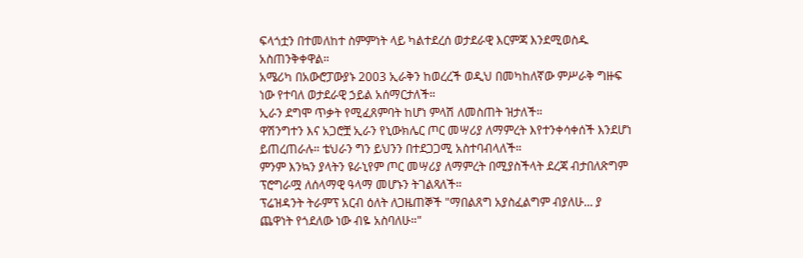ፍላጎቷን በተመለከተ ስምምነት ላይ ካልተደረሰ ወታደራዊ እርምጃ እንደሚወስዱ አስጠንቅቀዋል።
አሜሪካ በአውሮፓውያኑ 2003 ኢራቅን ከወረረች ወዲህ በመካከለኛው ምሥራቅ ግዙፍ ነው የተባለ ወታደራዊ ኃይል አሰማርታለች።
ኢራን ደግሞ ጥቃት የሚፈጸምባት ከሆነ ምላሽ ለመስጠት ዝታለች።
ዋሽንግተን እና አጋሮቿ ኢራን የኒውክሌር ጦር መሣሪያ ለማምረት እየተንቀሳቀሰች እንደሆነ ይጠረጠራሉ። ቴህራን ግን ይህንን በተደጋጋሚ አስተባብላለች።
ምንም እንኳን ያላትን ዩራኒየም ጦር መሣሪያ ለማምረት በሚያስችላት ደረጃ ብታበለጽግም ፕሮግራሟ ለሰላማዊ ዓላማ መሆኑን ትገልጻለች።
ፕሬዝዳንት ትራምፕ አርብ ዕለት ለጋዜጠኞች "ማበልጸግ አያስፈልግም ብያለሁ... ያ ጨዋነት የጎደለው ነው ብዬ አስባለሁ።"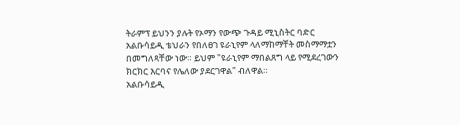ትራምፕ ይህንን ያሉት የኦማን የውጭ ጉዳይ ሚኒስትር ባድር አልቡሳይዲ ቴህራን የበለፀገ ዩራኒየም ላለማከማቸት መስማማቷን በመግለጻቸው ነው። ይህም "ዩራኒየም ማበልጸግ ላይ የሚደረገውን ክርክር እርባና የሌለው ያደርገዋል" ብለዋል።
አልቡሳይዲ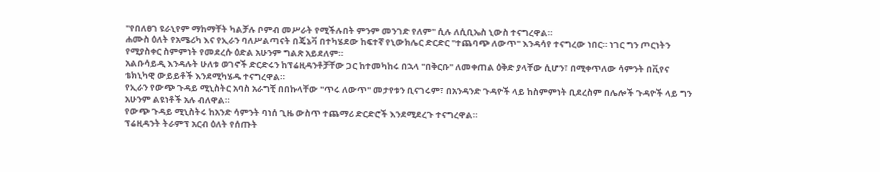"የበለፀገ ዩራኒየም ማከማቸት ካልቻሉ ቦምብ መሥራት የሚችሉበት ምንም መንገድ የለም" ሲሉ ለሲቢኤስ ኒውስ ተናግረዋል።
ሐሙስ ዕለት የአሜሪካ እና የኢራን ባለሥልጣናት በጄኔቫ በተካሄደው ከፍተኛ የኒውክሌር ድርድር "ተጨባጭ ለውጥ" እንዳሳየ ተናግረው ነበር። ነገር ግን ጦርነትን የሚያስቀር ስምምነት የመደረሱ ዕድል አሁንም ግልጽ አይደለም።
አልቡሳይዲ እንዳሉት ሁለቱ ወገኖች ድርድሩን ከፕሬዚዳንቶቻቸው ጋር ከተመካከሩ በኋላ "በቅርቡ" ለመቀጠል ዕቅድ ያላቸው ሲሆን፣ በሚቀጥለው ሳምንት በቪየና ቴክኒካዊ ውይይቶች እንደሚካሄዱ ተናግረዋል።
የኢራን የውጭ ጉዳይ ሚኒስትር አባስ አራግቺ በበኩላቸው "ጥሩ ለውጥ" መታየቱን ቢናገሩም፣ በአንዳንድ ጉዳዮች ላይ ከስምምነት ቢደረስም በሌሎች ጉዳዮች ላይ ግን አሁንም ልዩነቶች አሉ ብለዋል።
የውጭ ጉዳይ ሚኒስትሩ ከአንድ ሳምንት ባነሰ ጊዜ ውስጥ ተጨማሪ ድርድሮች እንደሚደረጉ ተናግረዋል።
ፕሬዚዳንት ትራምፕ አርብ ዕለት የሰጡት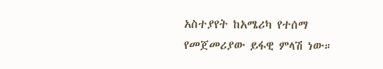አስተያየት ከአሜሪካ የተሰማ የመጀመሪያው ይፋዊ ምላሽ ነው።